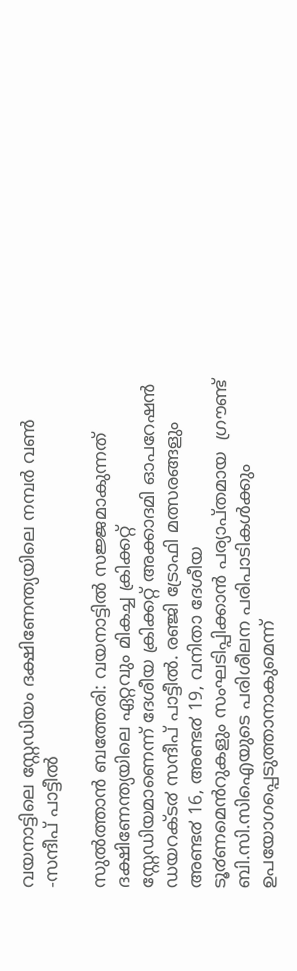വയനാട്ടിലെ സ്റ്റേഡിയം ദക്ഷിണേന്ത്യയിലെ നമ്പര്‍ വണ്‍ -സന്ദീപ് പാട്ടീല്‍

സുൽത്താൻ ബത്തേരി: വയനാട്ടിൽ സജ്ജമാകുന്നത് ദക്ഷിണേന്ത്യയിലെ ഏറ്റവും മികച്ച ക്രിക്കറ്റ് സ്റ്റേഡിയമാണെന്ന് ദേശീയ ക്രിക്കറ്റ് അക്കാദമി ഓപറേഷൻ ഡയറക്ട൪ സന്ദീപ് പാട്ടീൽ. രഞ്ജി ട്രോഫി മത്സരങ്ങളും അണ്ട൪ 16, അണ്ട൪ 19, വനിതാ ദേശീയ ടൂ൪ണമെൻറുകളും സംഘടിപ്പിക്കാൻ പര്യാപ്തമായ  ഗ്രൗണ്ട് ബി.സി.സിഐയുടെ പരിശീലന പരിപാടികൾക്കും ഉപയോഗപ്പെടുത്താനാകുമെന്ന്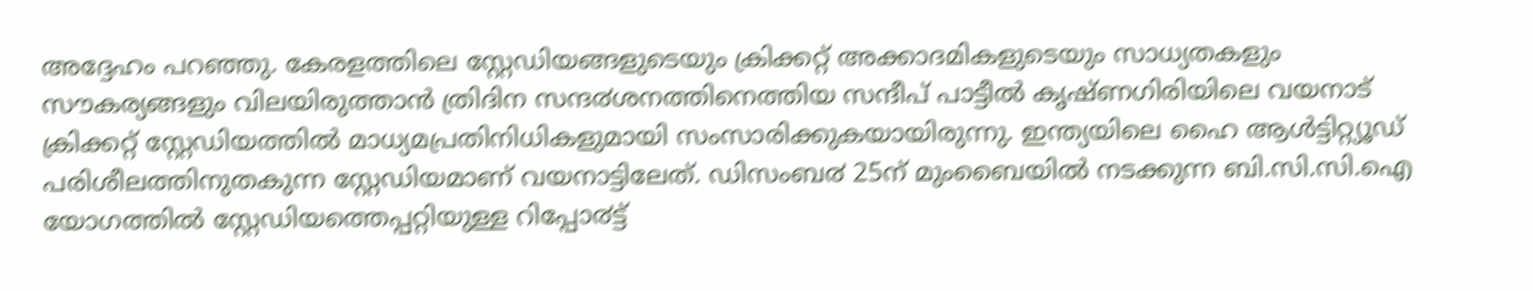അദ്ദേഹം പറഞ്ഞു. കേരളത്തിലെ സ്റ്റേഡിയങ്ങളുടെയും ക്രിക്കറ്റ് അക്കാദമികളുടെയും സാധ്യതകളും സൗകര്യങ്ങളും വിലയിരുത്താൻ ത്രിദിന സന്ദ൪ശനത്തിനെത്തിയ സന്ദീപ് പാട്ടീൽ കൃഷ്ണഗിരിയിലെ വയനാട് ക്രിക്കറ്റ് സ്റ്റേഡിയത്തിൽ മാധ്യമപ്രതിനിധികളുമായി സംസാരിക്കുകയായിരുന്നു. ഇന്ത്യയിലെ ഹൈ ആൾട്ടിറ്റ്യൂഡ് പരിശീലത്തിനുതകുന്ന സ്റ്റേഡിയമാണ് വയനാട്ടിലേത്. ഡിസംബ൪ 25ന് മുംബൈയിൽ നടക്കുന്ന ബി.സി.സി.ഐ യോഗത്തിൽ സ്റ്റേഡിയത്തെപ്പറ്റിയുള്ള റിപ്പോ൪ട്ട്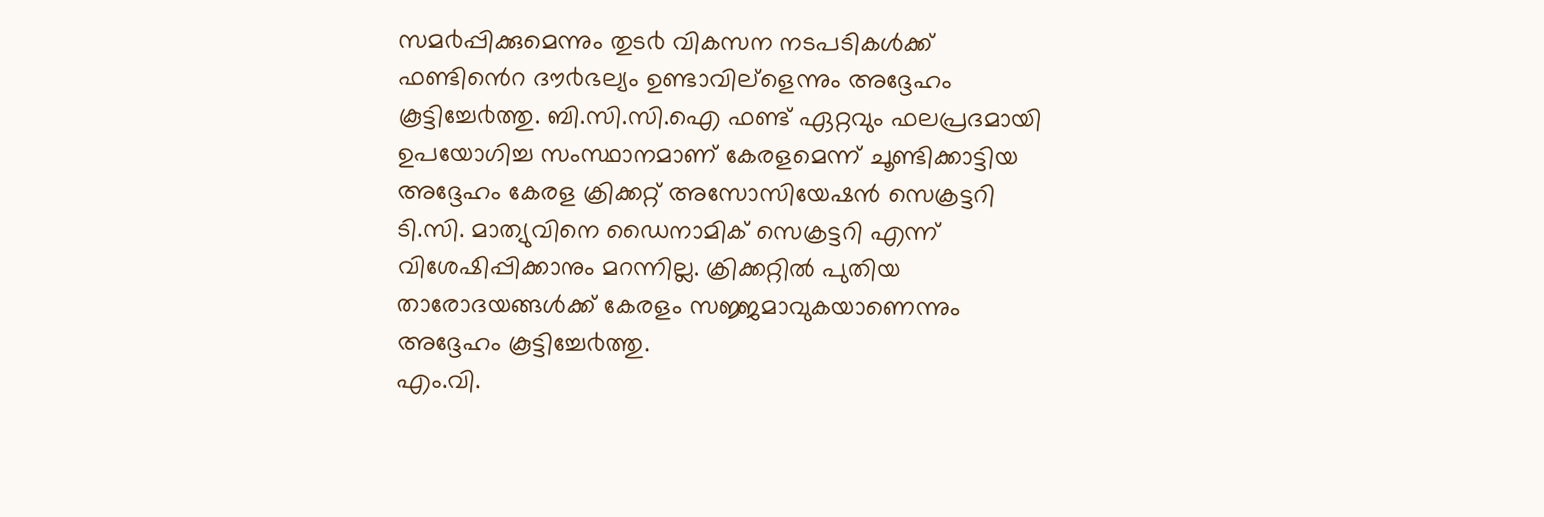സമ൪പ്പിക്കുമെന്നും തുട൪ വികസന നടപടികൾക്ക് ഫണ്ടിൻെറ ദൗ൪ഭല്യം ഉണ്ടാവില്ളെന്നും അദ്ദേഹം കൂട്ടിച്ചേ൪ത്തു. ബി.സി.സി.ഐ ഫണ്ട് ഏറ്റവും ഫലപ്രദമായി ഉപയോഗിച്ച സംസ്ഥാനമാണ് കേരളമെന്ന് ചൂണ്ടിക്കാട്ടിയ അദ്ദേഹം കേരള ക്രിക്കറ്റ് അസോസിയേഷൻ സെക്രട്ടറി ടി.സി. മാത്യുവിനെ ഡൈനാമിക് സെക്രട്ടറി എന്ന് വിശേഷിപ്പിക്കാനും മറന്നില്ല. ക്രിക്കറ്റിൽ പുതിയ താരോദയങ്ങൾക്ക് കേരളം സജ്ജമാവുകയാണെന്നും അദ്ദേഹം കൂട്ടിച്ചേ൪ത്തു.
എം.വി.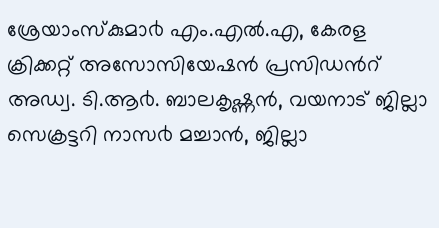ശ്രേയാംസ്കുമാ൪ എം.എൽ.എ, കേരള ക്രിക്കറ്റ് അസോസിയേഷൻ പ്രസിഡൻറ് അഡ്വ. ടി.ആ൪. ബാലകൃഷ്ണൻ, വയനാട് ജില്ലാ സെക്രട്ടറി നാസ൪ മച്ചാൻ, ജില്ലാ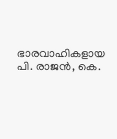ഭാരവാഹികളായ പി. രാജൻ, കെ.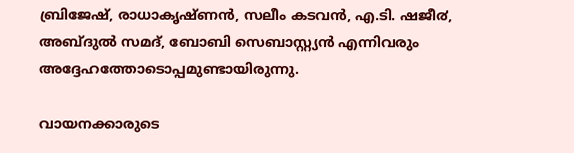ബ്രിജേഷ്, രാധാകൃഷ്ണൻ, സലീം കടവൻ, എ.ടി. ഷജീ൪, അബ്ദുൽ സമദ്, ബോബി സെബാസ്റ്റ്യൻ എന്നിവരും അദ്ദേഹത്തോടൊപ്പമുണ്ടായിരുന്നു.

വായനക്കാരുടെ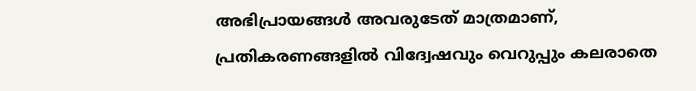അഭിപ്രായങ്ങള്‍ അവരുടേത് മാത്രമാണ്, പ്രതികരണങ്ങളിൽ വിദ്വേഷവും വെറുപ്പും കലരാതെ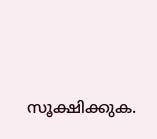സൂക്ഷിക്കുക.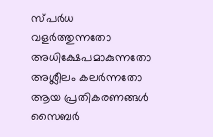സ്പർധ വളർത്തുന്നതോ അധിക്ഷേപമാകുന്നതോ അശ്ലീലം കലർന്നതോ ആയ പ്രതികരണങ്ങൾ സൈബർ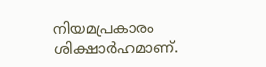നിയമപ്രകാരം ശിക്ഷാർഹമാണ്.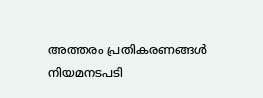അത്തരം പ്രതികരണങ്ങൾ നിയമനടപടി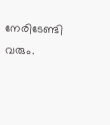നേരിടേണ്ടി വരും.